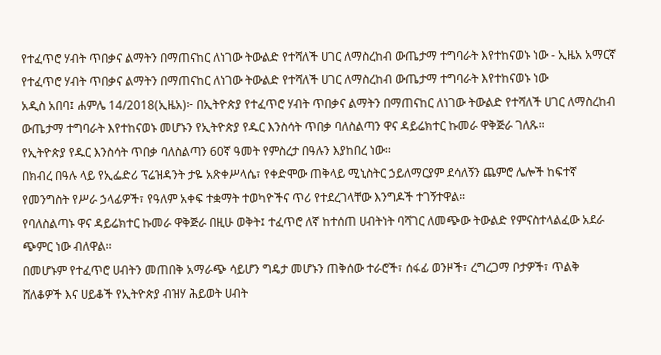የተፈጥሮ ሃብት ጥበቃና ልማትን በማጠናከር ለነገው ትውልድ የተሻለች ሀገር ለማስረከብ ውጤታማ ተግባራት እየተከናወኑ ነው - ኢዜአ አማርኛ
የተፈጥሮ ሃብት ጥበቃና ልማትን በማጠናከር ለነገው ትውልድ የተሻለች ሀገር ለማስረከብ ውጤታማ ተግባራት እየተከናወኑ ነው
አዲስ አበባ፤ ሐምሌ 14/2018(ኢዜአ)፦ በኢትዮጵያ የተፈጥሮ ሃብት ጥበቃና ልማትን በማጠናከር ለነገው ትውልድ የተሻለች ሀገር ለማስረከብ ውጤታማ ተግባራት እየተከናወኑ መሆኑን የኢትዮጵያ የዱር እንስሳት ጥበቃ ባለስልጣን ዋና ዳይሬክተር ኩመራ ዋቅጅራ ገለጹ።
የኢትዮጵያ የዱር እንስሳት ጥበቃ ባለስልጣን 60ኛ ዓመት የምስረታ በዓሉን እያከበረ ነው፡፡
በክብረ በዓሉ ላይ የኢፌድሪ ፕሬዝዳንት ታዬ አጽቀሥላሴ፣ የቀድሞው ጠቅላይ ሚኒስትር ኃይለማርያም ደሳለኝን ጨምሮ ሌሎች ከፍተኛ የመንግስት የሥራ ኃላፊዎች፣ የዓለም አቀፍ ተቋማት ተወካዮችና ጥሪ የተደረገላቸው እንግዶች ተገኝተዋል።
የባለስልጣኑ ዋና ዳይሬክተር ኩመራ ዋቅጅራ በዚሁ ወቅት፤ ተፈጥሮ ለኛ ከተሰጠ ሀብትነት ባሻገር ለመጭው ትውልድ የምናስተላልፈው አደራ ጭምር ነው ብለዋል፡፡
በመሆኑም የተፈጥሮ ሀብትን መጠበቅ አማራጭ ሳይሆን ግዴታ መሆኑን ጠቅሰው ተራሮች፣ ሰፋፊ ወንዞች፣ ረግረጋማ ቦታዎች፣ ጥልቅ ሸለቆዎች እና ሀይቆች የኢትዮጵያ ብዝሃ ሕይወት ሀብት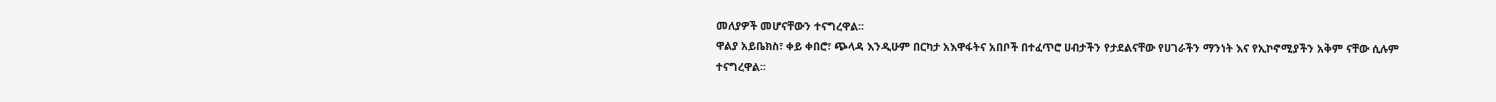መለያዎች መሆናቸውን ተናግረዋል፡፡
ዋልያ አይቤክስ፣ ቀይ ቀበሮ፣ ጭላዳ እንዲሁም በርካታ አእዋፋትና አበቦች በተፈጥሮ ሀብታችን የታደልናቸው የሀገራችን ማንነት እና የኢኮኖሚያችን አቅም ናቸው ሲሉም ተናግረዋል፡፡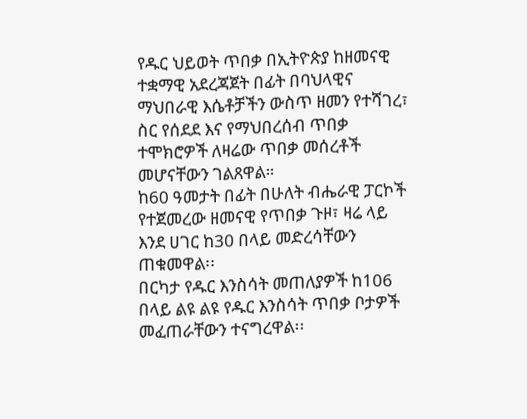የዱር ህይወት ጥበቃ በኢትዮጵያ ከዘመናዊ ተቋማዊ አደረጃጀት በፊት በባህላዊና ማህበራዊ እሴቶቻችን ውስጥ ዘመን የተሻገረ፣ ስር የሰደደ እና የማህበረሰብ ጥበቃ ተሞክሮዎች ለዛሬው ጥበቃ መሰረቶች መሆናቸውን ገልጸዋል።
ከ60 ዓመታት በፊት በሁለት ብሔራዊ ፓርኮች የተጀመረው ዘመናዊ የጥበቃ ጉዞ፣ ዛሬ ላይ እንደ ሀገር ከ30 በላይ መድረሳቸውን ጠቁመዋል፡፡
በርካታ የዱር እንስሳት መጠለያዎች ከ106 በላይ ልዩ ልዩ የዱር እንስሳት ጥበቃ ቦታዎች መፈጠራቸውን ተናግረዋል፡፡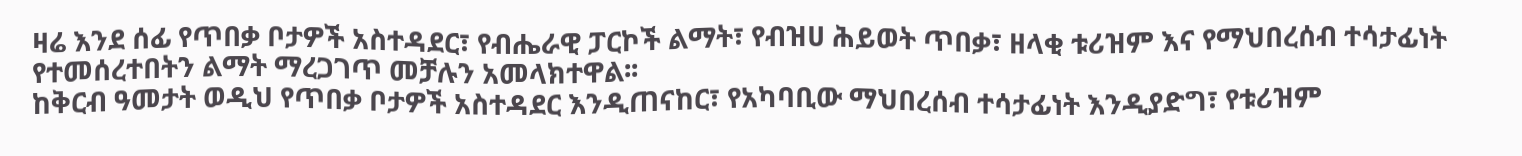ዛሬ እንደ ሰፊ የጥበቃ ቦታዎች አስተዳደር፣ የብሔራዊ ፓርኮች ልማት፣ የብዝሀ ሕይወት ጥበቃ፣ ዘላቂ ቱሪዝም እና የማህበረሰብ ተሳታፊነት የተመሰረተበትን ልማት ማረጋገጥ መቻሉን አመላክተዋል፡፡
ከቅርብ ዓመታት ወዲህ የጥበቃ ቦታዎች አስተዳደር እንዲጠናከር፣ የአካባቢው ማህበረሰብ ተሳታፊነት እንዲያድግ፣ የቱሪዝም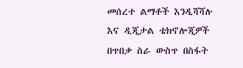መሰረተ ልማቶች እንዲሻሻሉ እና ዲጂታል ቴክኖሎጂዎች በጥበቃ ስራ ውስጥ በስፋት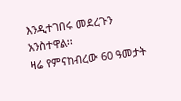እንዲተገበሩ መደረጉን አንስተዋል፡፡
ዛሬ የምናከብረው 60 ዓመታት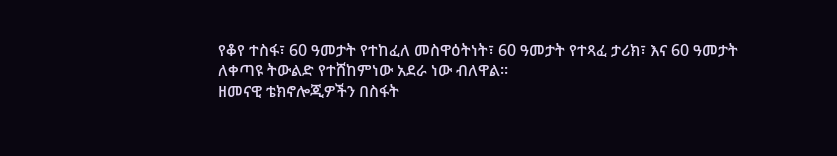የቆየ ተስፋ፣ 60 ዓመታት የተከፈለ መስዋዕትነት፣ 60 ዓመታት የተጻፈ ታሪክ፣ እና 60 ዓመታት ለቀጣዩ ትውልድ የተሸከምነው አደራ ነው ብለዋል።
ዘመናዊ ቴክኖሎጂዎችን በስፋት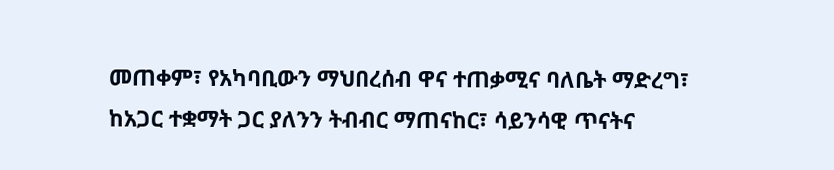መጠቀም፣ የአካባቢውን ማህበረሰብ ዋና ተጠቃሚና ባለቤት ማድረግ፣ ከአጋር ተቋማት ጋር ያለንን ትብብር ማጠናከር፣ ሳይንሳዊ ጥናትና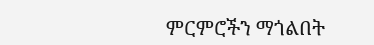ምርምሮችን ማጎልበት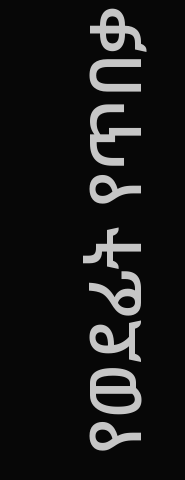የወደፊት የጥበቃ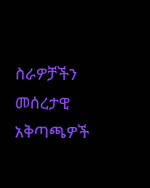ስራዎቻችን መሰረታዊ አቅጣጫዎች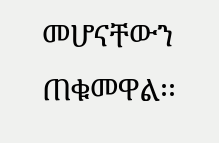መሆናቸውን ጠቁመዋል፡፡